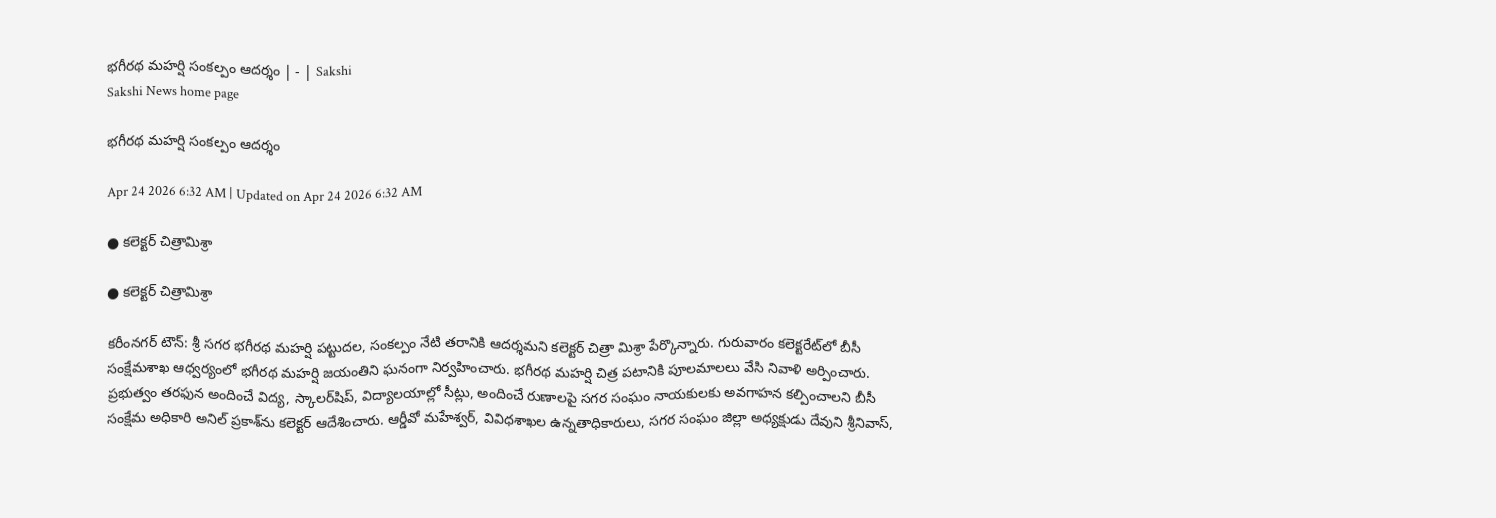భగీరథ మహర్షి సంకల్పం ఆదర్శం | - | Sakshi
Sakshi News home page

భగీరథ మహర్షి సంకల్పం ఆదర్శం

Apr 24 2026 6:32 AM | Updated on Apr 24 2026 6:32 AM

● కలెక్టర్‌ చిత్రామిశ్రా

● కలెక్టర్‌ చిత్రామిశ్రా

కరీంనగర్‌ టౌన్‌: శ్రీ సగర భగీరథ మహర్షి పట్టుదల, సంకల్పం నేటి తరానికి ఆదర్శమని కలెక్టర్‌ చిత్రా మిశ్రా పేర్కొన్నారు. గురువారం కలెక్టరేట్‌లో బీసీ సంక్షేమశాఖ ఆధ్వర్యంలో భగీరథ మహర్షి జయంతిని ఘనంగా నిర్వహించారు. భగీరథ మహర్షి చిత్ర పటానికి పూలమాలలు వేసి నివాళి అర్పించారు. ప్రభుత్వం తరఫున అందించే విద్య, స్కాలర్‌షిప్‌, విద్యాలయాల్లో సీట్లు, అందించే రుణాలపై సగర సంఘం నాయకులకు అవగాహన కల్పించాలని బీసీ సంక్షేమ అధికారి అనిల్‌ ప్రకాశ్‌ను కలెక్టర్‌ ఆదేశించారు. ఆర్డీవో మహేశ్వర్‌, వివిధశాఖల ఉన్నతాధికారులు, సగర సంఘం జిల్లా అధ్యక్షుడు దేవుని శ్రీనివాస్‌,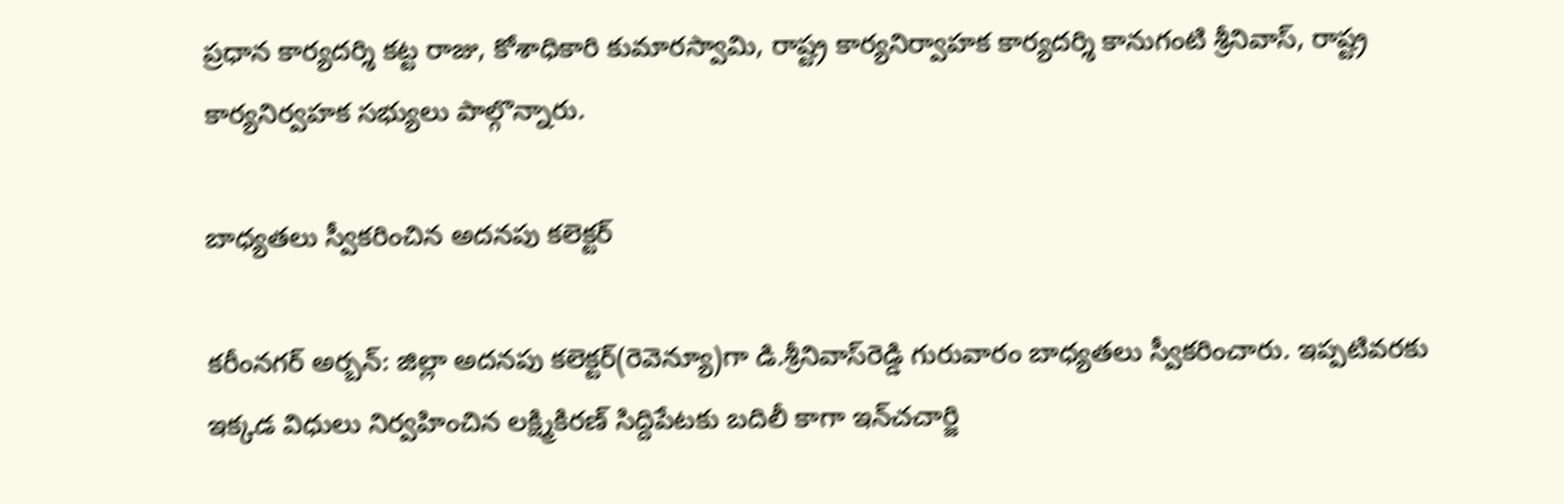ప్రధాన కార్యదర్శి కట్ట రాజు, కోశాధికారి కుమారస్వామి, రాష్ట్ర కార్యనిర్వాహక కార్యదర్శి కానుగంటి శ్రీనివాస్‌, రాష్ట్ర కార్యనిర్వహక సభ్యులు పాల్గొన్నారు.

బాధ్యతలు స్వీకరించిన అదనపు కలెక్టర్‌

కరీంనగర్‌ అర్బన్‌: జిల్లా అదనపు కలెక్టర్‌(రెవెన్యూ)గా డి.శ్రీనివాస్‌రెడ్డి గురువారం బాధ్యతలు స్వీకరించారు. ఇప్పటివరకు ఇక్కడ విధులు నిర్వహించిన లక్ష్మికిరణ్‌ సిద్దిపేటకు బదిలీ కాగా ఇన్‌చచార్జి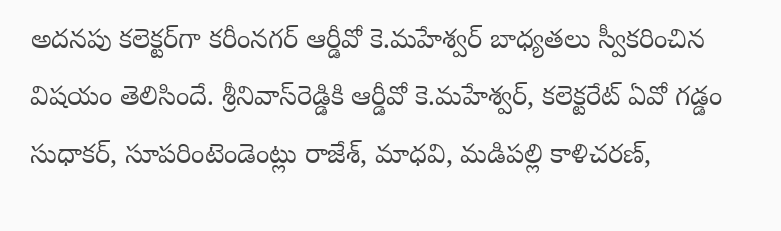అదనపు కలెక్టర్‌గా కరీంనగర్‌ ఆర్డీవో కె.మహేశ్వర్‌ బాధ్యతలు స్వీకరించిన విషయం తెలిసిందే. శ్రీనివాస్‌రెడ్డికి ఆర్డీవో కె.మహేశ్వర్‌, కలెక్టరేట్‌ ఏవో గడ్డం సుధాకర్‌, సూపరింటెండెంట్లు రాజేశ్‌, మాధవి, మడిపల్లి కాళిచరణ్‌,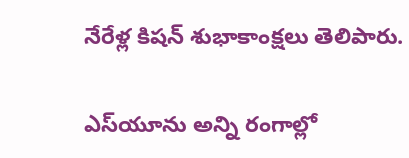నేరేళ్ల కిషన్‌ శుభాకాంక్షలు తెలిపారు.

ఎస్‌యూను అన్ని రంగాల్లో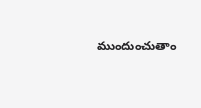ముందుంచుతాం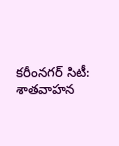కరీంనగర్‌ సిటీ: శాతవాహన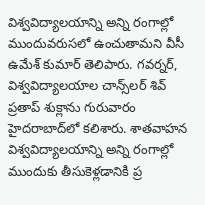విశ్వవిద్యాలయాన్ని అన్ని రంగాల్లో ముందువరుసలో ఉంచుతామని వీసీ ఉమేశ్‌ కుమార్‌ తెలిపారు. గవర్నర్‌, విశ్వవిద్యాలయాల చాన్స్‌లర్‌ శివ్‌ ప్రతాప్‌ శుక్లాను గురువారం హైదరాబాద్‌లో కలిశారు. శాతవాహన విశ్వవిద్యాలయాన్ని అన్ని రంగాల్లో ముందుకు తీసుకెళ్లడానికి ప్ర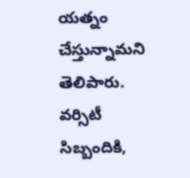యత్నం చేస్తున్నామని తెలిపారు. వర్సిటీ సిబ్బందికి,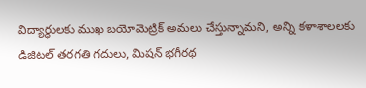విద్యార్థులకు ముఖ బయోమెట్రిక్‌ అమలు చేస్తున్నామని, అన్ని కళాశాలలకు డిజిటల్‌ తరగతి గదులు, మిషన్‌ భగీరథ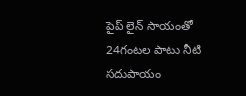పైప్‌ లైన్‌ సాయంతో 24గంటల పాటు నీటి సదుపాయం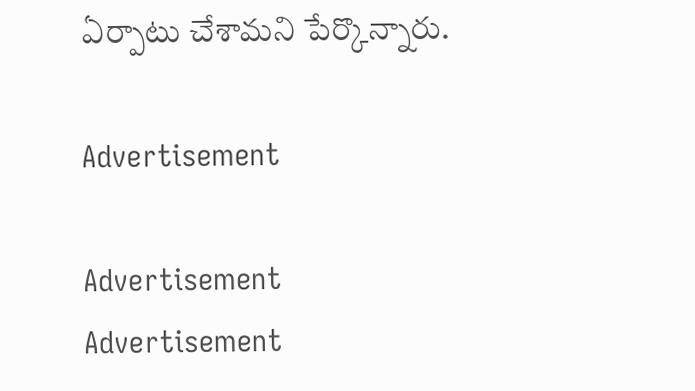ఏర్పాటు చేశామని పేర్కొన్నారు.

Advertisement

Advertisement
Advertisement